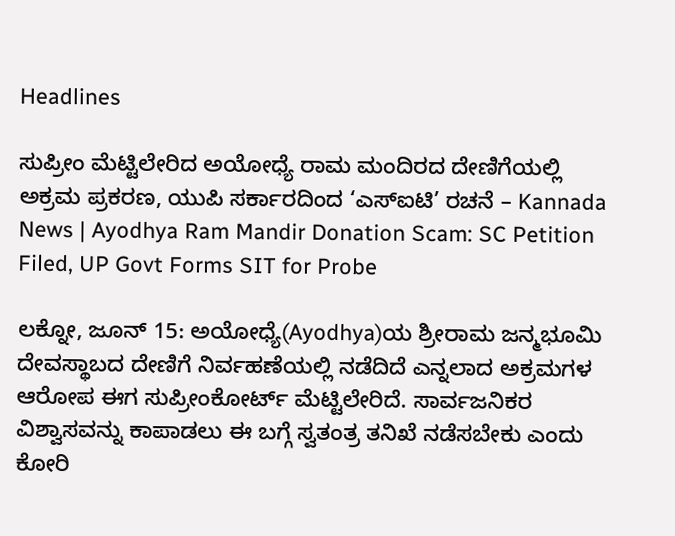Headlines

ಸುಪ್ರೀಂ ಮೆಟ್ಟಿಲೇರಿದ ಅಯೋಧ್ಯೆ ರಾಮ ಮಂದಿರದ ದೇಣಿಗೆಯಲ್ಲಿ ಅಕ್ರಮ ಪ್ರಕರಣ, ಯುಪಿ ಸರ್ಕಾರದಿಂದ ‘ಎಸ್‌ಐಟಿ’ ರಚನೆ – Kannada News | Ayodhya Ram Mandir Donation Scam: SC Petition Filed, UP Govt Forms SIT for Probe

ಲಕ್ನೋ, ಜೂನ್ 15: ಅಯೋಧ್ಯೆ(Ayodhya)ಯ ಶ್ರೀರಾಮ ಜನ್ಮಭೂಮಿ ದೇವಸ್ಥಾಬದ ದೇಣಿಗೆ ನಿರ್ವಹಣೆಯಲ್ಲಿ ನಡೆದಿದೆ ಎನ್ನಲಾದ ಅಕ್ರಮಗಳ ಆರೋಪ ಈಗ ಸುಪ್ರೀಂಕೋರ್ಟ್ ಮೆಟ್ಟಿಲೇರಿದೆ. ಸಾರ್ವಜನಿಕರ ವಿಶ್ವಾಸವನ್ನು ಕಾಪಾಡಲು ಈ ಬಗ್ಗೆ ಸ್ವತಂತ್ರ ತನಿಖೆ ನಡೆಸಬೇಕು ಎಂದು ಕೋರಿ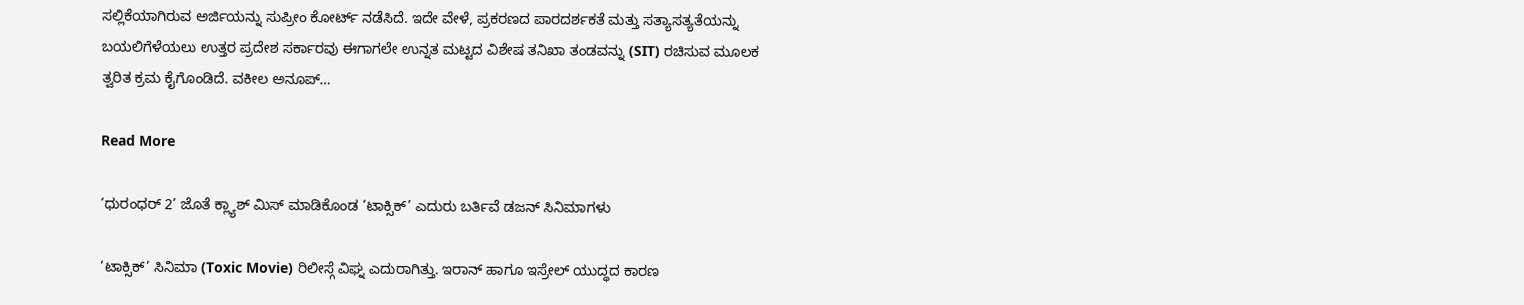ಸಲ್ಲಿಕೆಯಾಗಿರುವ ಅರ್ಜಿಯನ್ನು ಸುಪ್ರೀಂ ಕೋರ್ಟ್ ನಡೆಸಿದೆ. ಇದೇ ವೇಳೆ, ಪ್ರಕರಣದ ಪಾರದರ್ಶಕತೆ ಮತ್ತು ಸತ್ಯಾಸತ್ಯತೆಯನ್ನು ಬಯಲಿಗೆಳೆಯಲು ಉತ್ತರ ಪ್ರದೇಶ ಸರ್ಕಾರವು ಈಗಾಗಲೇ ಉನ್ನತ ಮಟ್ಟದ ವಿಶೇಷ ತನಿಖಾ ತಂಡವನ್ನು (SIT) ರಚಿಸುವ ಮೂಲಕ ತ್ವರಿತ ಕ್ರಮ ಕೈಗೊಂಡಿದೆ. ವಕೀಲ ಅನೂಪ್…

Read More

‘ಧುರಂಧರ್ 2’ ಜೊತೆ ಕ್ಲ್ಯಾಶ್ ಮಿಸ್ ಮಾಡಿಕೊಂಡ ‘ಟಾಕ್ಸಿಕ್’ ಎದುರು ಬರ್ತಿವೆ ಡಜನ್ ಸಿನಿಮಾಗಳು

‘ಟಾಕ್ಸಿಕ್’ ಸಿನಿಮಾ (Toxic Movie) ರಿಲೀಸ್ಗೆ ವಿಘ್ನ ಎದುರಾಗಿತ್ತು. ಇರಾನ್ ಹಾಗೂ ಇಸ್ರೇಲ್ ಯುದ್ಧದ ಕಾರಣ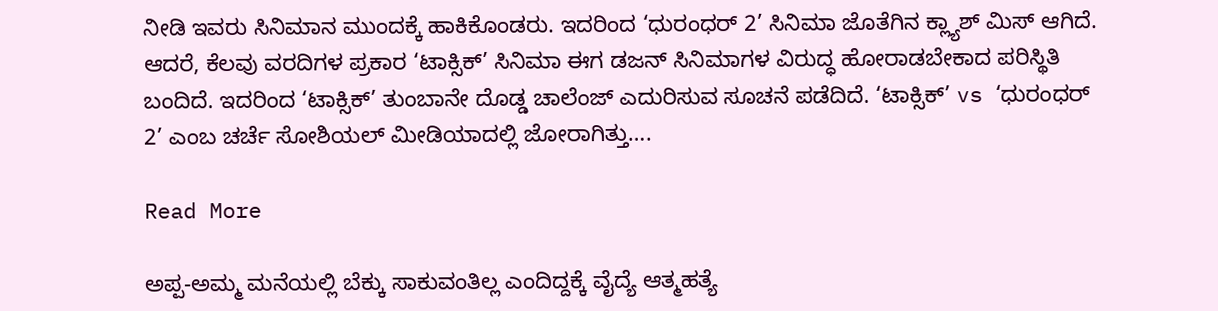ನೀಡಿ ಇವರು ಸಿನಿಮಾನ ಮುಂದಕ್ಕೆ ಹಾಕಿಕೊಂಡರು. ಇದರಿಂದ ‘ಧುರಂಧರ್ 2’ ಸಿನಿಮಾ ಜೊತೆಗಿನ ಕ್ಲ್ಯಾಶ್ ಮಿಸ್ ಆಗಿದೆ. ಆದರೆ, ಕೆಲವು ವರದಿಗಳ ಪ್ರಕಾರ ‘ಟಾಕ್ಸಿಕ್’ ಸಿನಿಮಾ ಈಗ ಡಜನ್ ಸಿನಿಮಾಗಳ ವಿರುದ್ಧ ಹೋರಾಡಬೇಕಾದ ಪರಿಸ್ಥಿತಿ ಬಂದಿದೆ. ಇದರಿಂದ ‘ಟಾಕ್ಸಿಕ್’ ತುಂಬಾನೇ ದೊಡ್ಡ ಚಾಲೆಂಜ್ ಎದುರಿಸುವ ಸೂಚನೆ ಪಡೆದಿದೆ. ‘ಟಾಕ್ಸಿಕ್’ vs ‘ಧುರಂಧರ್ 2’ ಎಂಬ ಚರ್ಚೆ ಸೋಶಿಯಲ್ ಮೀಡಿಯಾದಲ್ಲಿ ಜೋರಾಗಿತ್ತು….

Read More

ಅಪ್ಪ-ಅಮ್ಮ ಮನೆಯಲ್ಲಿ ಬೆಕ್ಕು ಸಾಕುವಂತಿಲ್ಲ ಎಂದಿದ್ದಕ್ಕೆ ವೈದ್ಯೆ ಆತ್ಮಹತ್ಯೆ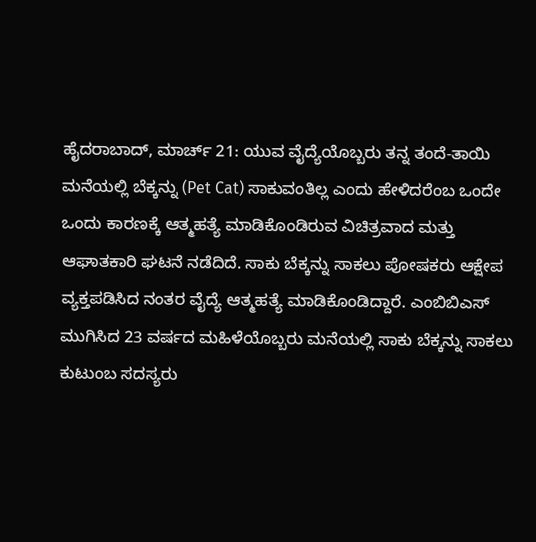ಹೈದರಾಬಾದ್, ಮಾರ್ಚ್ 21: ಯುವ ವೈದ್ಯೆಯೊಬ್ಬರು ತನ್ನ ತಂದೆ-ತಾಯಿ ಮನೆಯಲ್ಲಿ ಬೆಕ್ಕನ್ನು (Pet Cat) ಸಾಕುವಂತಿಲ್ಲ ಎಂದು ಹೇಳಿದರೆಂಬ ಒಂದೇ ಒಂದು ಕಾರಣಕ್ಕೆ ಆತ್ಮಹತ್ಯೆ ಮಾಡಿಕೊಂಡಿರುವ ವಿಚಿತ್ರವಾದ ಮತ್ತು ಆಘಾತಕಾರಿ ಘಟನೆ ನಡೆದಿದೆ. ಸಾಕು ಬೆಕ್ಕನ್ನು ಸಾಕಲು ಪೋಷಕರು ಆಕ್ಷೇಪ ವ್ಯಕ್ತಪಡಿಸಿದ ನಂತರ ವೈದ್ಯೆ ಆತ್ಮಹತ್ಯೆ ಮಾಡಿಕೊಂಡಿದ್ದಾರೆ. ಎಂಬಿಬಿಎಸ್ ಮುಗಿಸಿದ 23 ವರ್ಷದ ಮಹಿಳೆಯೊಬ್ಬರು ಮನೆಯಲ್ಲಿ ಸಾಕು ಬೆಕ್ಕನ್ನು ಸಾಕಲು ಕುಟುಂಬ ಸದಸ್ಯರು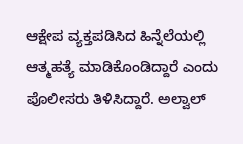ಆಕ್ಷೇಪ ವ್ಯಕ್ತಪಡಿಸಿದ ಹಿನ್ನೆಲೆಯಲ್ಲಿ ಆತ್ಮಹತ್ಯೆ ಮಾಡಿಕೊಂಡಿದ್ದಾರೆ ಎಂದು ಪೊಲೀಸರು ತಿಳಿಸಿದ್ದಾರೆ. ಅಲ್ವಾಲ್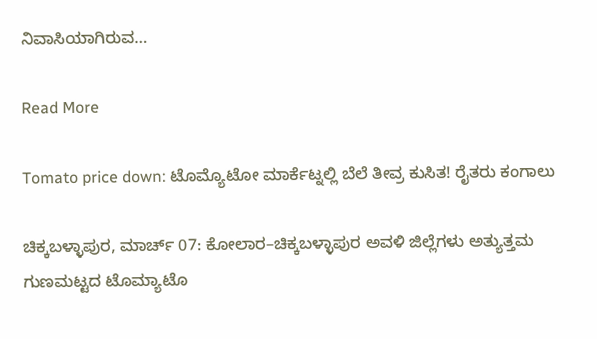ನಿವಾಸಿಯಾಗಿರುವ…

Read More

Tomato price down: ಟೊಮ್ಯೊಟೋ ಮಾರ್ಕೆಟ್ನಲ್ಲಿ ಬೆಲೆ ತೀವ್ರ ಕುಸಿತ! ರೈತರು ಕಂಗಾಲು

ಚಿಕ್ಕಬಳ್ಳಾಪುರ, ಮಾರ್ಚ್ 07: ಕೋಲಾರ–ಚಿಕ್ಕಬಳ್ಳಾಪುರ ಅವಳಿ ಜಿಲ್ಲೆಗಳು ಅತ್ಯುತ್ತಮ ಗುಣಮಟ್ಟದ ಟೊಮ್ಯಾಟೊ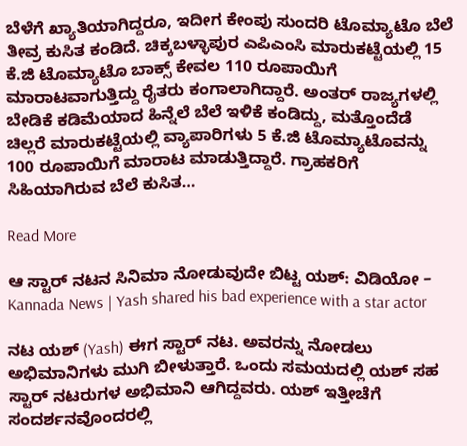ಬೆಳೆಗೆ ಖ್ಯಾತಿಯಾಗಿದ್ದರೂ, ಇದೀಗ ಕೇಂಪು ಸುಂದರಿ ಟೊಮ್ಯಾಟೊ ಬೆಲೆ ತೀವ್ರ ಕುಸಿತ ಕಂಡಿದೆ. ಚಿಕ್ಕಬಳ್ಳಾಪುರ ಎಪಿಎಂಸಿ ಮಾರುಕಟ್ಟೆಯಲ್ಲಿ 15 ಕೆ.ಜಿ ಟೊಮ್ಯಾಟೊ ಬಾಕ್ಸ್ ಕೇವಲ 110 ರೂಪಾಯಿಗೆ ಮಾರಾಟವಾಗುತ್ತಿದ್ದು ರೈತರು ಕಂಗಾಲಾಗಿದ್ದಾರೆ. ಅಂತರ್ ರಾಜ್ಯಗಳಲ್ಲಿ ಬೇಡಿಕೆ ಕಡಿಮೆಯಾದ ಹಿನ್ನೆಲೆ ಬೆಲೆ ಇಳಿಕೆ ಕಂಡಿದ್ದು, ಮತ್ತೊಂದೆಡೆ ಚಿಲ್ಲರೆ ಮಾರುಕಟ್ಟೆಯಲ್ಲಿ ವ್ಯಾಪಾರಿಗಳು 5 ಕೆ.ಜಿ ಟೊಮ್ಯಾಟೊವನ್ನು 100 ರೂಪಾಯಿಗೆ ಮಾರಾಟ ಮಾಡುತ್ತಿದ್ದಾರೆ. ಗ್ರಾಹಕರಿಗೆ ಸಿಹಿಯಾಗಿರುವ ಬೆಲೆ ಕುಸಿತ…

Read More

ಆ ಸ್ಟಾರ್ ನಟನ ಸಿನಿಮಾ ನೋಡುವುದೇ ಬಿಟ್ಟ ಯಶ್: ವಿಡಿಯೋ – Kannada News | Yash shared his bad experience with a star actor

ನಟ ಯಶ್ (Yash) ಈಗ ಸ್ಟಾರ್ ನಟ. ಅವರನ್ನು ನೋಡಲು ಅಭಿಮಾನಿಗಳು ಮುಗಿ ಬೀಳುತ್ತಾರೆ. ಒಂದು ಸಮಯದಲ್ಲಿ ಯಶ್ ಸಹ ಸ್ಟಾರ್ ನಟರುಗಳ ಅಭಿಮಾನಿ ಆಗಿದ್ದವರು. ಯಶ್ ಇತ್ತೀಚೆಗೆ ಸಂದರ್ಶನವೊಂದರಲ್ಲಿ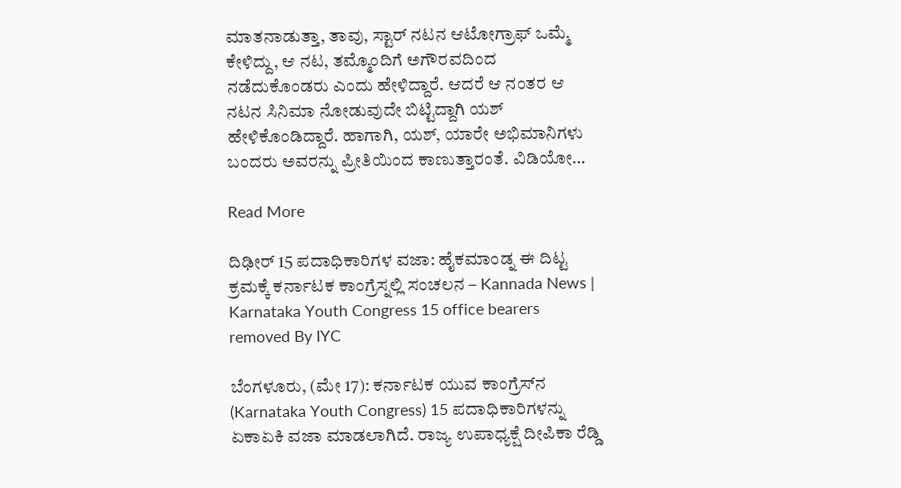ಮಾತನಾಡುತ್ತಾ, ತಾವು, ಸ್ಟಾರ್ ನಟನ ಆಟೋಗ್ರಾಫ್ ಒಮ್ಮೆ ಕೇಳಿದ್ದು, ಆ ನಟ, ತಮ್ಮೊಂದಿಗೆ ಅಗೌರವದಿಂದ ನಡೆದುಕೊಂಡರು ಎಂದು ಹೇಳಿದ್ದಾರೆ. ಆದರೆ ಆ ನಂತರ ಆ ನಟನ ಸಿನಿಮಾ ನೋಡುವುದೇ ಬಿಟ್ಟಿದ್ದಾಗಿ ಯಶ್ ಹೇಳಿಕೊಂಡಿದ್ದಾರೆ. ಹಾಗಾಗಿ, ಯಶ್, ಯಾರೇ ಅಭಿಮಾನಿಗಳು ಬಂದರು ಅವರನ್ನು ಪ್ರೀತಿಯಿಂದ ಕಾಣುತ್ತಾರಂತೆ. ವಿಡಿಯೋ…

Read More

ದಿಢೀರ್ 15 ಪದಾಧಿಕಾರಿಗಳ ವಜಾ: ಹೈಕಮಾಂಡ್ನ ಈ ದಿಟ್ಟ ಕ್ರಮಕ್ಕೆ ಕರ್ನಾಟಕ ಕಾಂಗ್ರೆಸ್ನಲ್ಲಿ ಸಂಚಲನ – Kannada News | Karnataka Youth Congress 15 office bearers removed By IYC

ಬೆಂಗಳೂರು, (ಮೇ 17): ಕರ್ನಾಟಕ ಯುವ ಕಾಂಗ್ರೆಸ್‌ನ (Karnataka Youth Congress) 15 ಪದಾಧಿಕಾರಿಗಳನ್ನು ಏಕಾಏಕಿ ವಜಾ ಮಾಡಲಾಗಿದೆ. ರಾಜ್ಯ ಉಪಾಧ್ಯಕ್ಷೆ ದೀಪಿಕಾ ರೆಡ್ಡಿ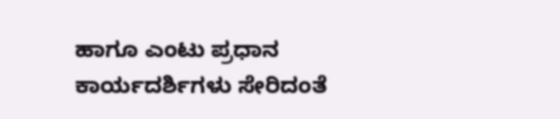ಹಾಗೂ ಎಂಟು ಪ್ರಧಾನ ಕಾರ್ಯದರ್ಶಿಗಳು ಸೇರಿದಂತೆ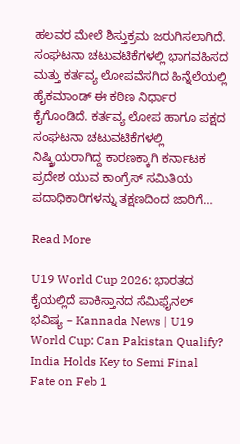ಹಲವರ ಮೇಲೆ ಶಿಸ್ತುಕ್ರಮ ಜರುಗಿಸಲಾಗಿದೆ. ಸಂಘಟನಾ ಚಟುವಟಿಕೆಗಳಲ್ಲಿ ಭಾಗವಹಿಸದ ಮತ್ತು ಕರ್ತವ್ಯ ಲೋಪವೆಸಗಿದ ಹಿನ್ನೆಲೆಯಲ್ಲಿ ಹೈಕಮಾಂಡ್ ಈ ಕಠಿಣ ನಿರ್ಧಾರ ಕೈಗೊಂಡಿದೆ. ಕರ್ತವ್ಯ ಲೋಪ ಹಾಗೂ ಪಕ್ಷದ ಸಂಘಟನಾ ಚಟುವಟಿಕೆಗಳಲ್ಲಿ ನಿಷ್ಕ್ರಿಯರಾಗಿದ್ದ ಕಾರಣಕ್ಕಾಗಿ ಕರ್ನಾಟಕ ಪ್ರದೇಶ ಯುವ ಕಾಂಗ್ರೆಸ್ ಸಮಿತಿಯ ಪದಾಧಿಕಾರಿಗಳನ್ನು ತಕ್ಷಣದಿಂದ ಜಾರಿಗೆ…

Read More

U19 World Cup 2026: ಭಾರತದ ಕೈಯಲ್ಲಿದೆ ಪಾಕಿಸ್ತಾನದ ಸೆಮಿಫೈನಲ್ ಭವಿಷ್ಯ – Kannada News | U19 World Cup: Can Pakistan Qualify? India Holds Key to Semi Final Fate on Feb 1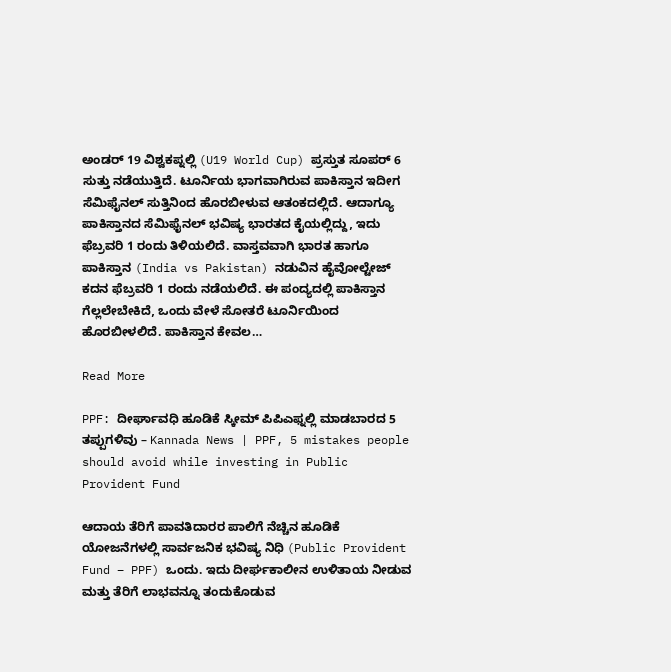ಅಂಡರ್ 19 ವಿಶ್ವಕಪ್ನಲ್ಲಿ (U19 World Cup) ಪ್ರಸ್ತುತ ಸೂಪರ್ 6 ಸುತ್ತು ನಡೆಯುತ್ತಿದೆ. ಟೂರ್ನಿಯ ಭಾಗವಾಗಿರುವ ಪಾಕಿಸ್ತಾನ ಇದೀಗ ಸೆಮಿಫೈನಲ್‌ ಸುತ್ತಿನಿಂದ ಹೊರಬೀಳುವ ಆತಂಕದಲ್ಲಿದೆ. ಆದಾಗ್ಯೂ ಪಾಕಿಸ್ತಾನದ ಸೆಮಿಫೈನಲ್‌ ಭವಿಷ್ಯ ಭಾರತದ ಕೈಯಲ್ಲಿದ್ದು, ಇದು ಫೆಬ್ರವರಿ 1 ರಂದು ತಿಳಿಯಲಿದೆ. ವಾಸ್ತವವಾಗಿ ಭಾರತ ಹಾಗೂ ಪಾಕಿಸ್ತಾನ (India vs Pakistan) ನಡುವಿನ ಹೈವೋಲ್ಟೇಜ್ ಕದನ ಫೆಬ್ರವರಿ 1 ರಂದು ನಡೆಯಲಿದೆ. ಈ ಪಂದ್ಯದಲ್ಲಿ ಪಾಕಿಸ್ತಾನ ಗೆಲ್ಲಲೇಬೇಕಿದೆ, ಒಂದು ವೇಳೆ ಸೋತರೆ ಟೂರ್ನಿಯಿಂದ ಹೊರಬೀಳಲಿದೆ. ಪಾಕಿಸ್ತಾನ ಕೇವಲ…

Read More

PPF: ದೀರ್ಘಾವಧಿ ಹೂಡಿಕೆ ಸ್ಕೀಮ್ ಪಿಪಿಎಫ್ನಲ್ಲಿ ಮಾಡಬಾರದ 5 ತಪ್ಪುಗಳಿವು – Kannada News | PPF, 5 mistakes people should avoid while investing in Public Provident Fund

ಆದಾಯ ತೆರಿಗೆ ಪಾವತಿದಾರರ ಪಾಲಿಗೆ ನೆಚ್ಚಿನ ಹೂಡಿಕೆ ಯೋಜನೆಗಳಲ್ಲಿ ಸಾರ್ವಜನಿಕ ಭವಿಷ್ಯ ನಿಧಿ (Public Provident Fund – PPF) ಒಂದು. ಇದು ದೀರ್ಘಕಾಲೀನ ಉಳಿತಾಯ ನೀಡುವ ಮತ್ತು ತೆರಿಗೆ ಲಾಭವನ್ನೂ ತಂದುಕೊಡುವ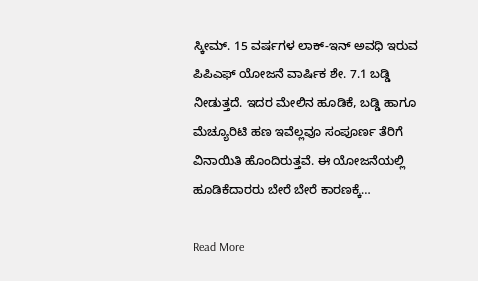ಸ್ಕೀಮ್. 15 ವರ್ಷಗಳ ಲಾಕ್-ಇನ್ ಅವಧಿ ಇರುವ ಪಿಪಿಎಫ್ ಯೋಜನೆ ವಾರ್ಷಿಕ ಶೇ. 7.1 ಬಡ್ಡಿ ನೀಡುತ್ತದೆ. ಇದರ ಮೇಲಿನ ಹೂಡಿಕೆ, ಬಡ್ಡಿ ಹಾಗೂ ಮೆಚ್ಯೂರಿಟಿ ಹಣ ಇವೆಲ್ಲವೂ ಸಂಪೂರ್ಣ ತೆರಿಗೆ ವಿನಾಯಿತಿ ಹೊಂದಿರುತ್ತವೆ. ಈ ಯೋಜನೆಯಲ್ಲಿ ಹೂಡಿಕೆದಾರರು ಬೇರೆ ಬೇರೆ ಕಾರಣಕ್ಕೆ…

Read More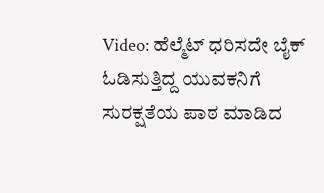Video: ಹೆಲ್ಮೆಟ್ ಧರಿಸದೇ ಬೈಕ್ ಓಡಿಸುತ್ತಿದ್ದ ಯುವಕನಿಗೆ ಸುರಕ್ಷತೆಯ ಪಾಠ ಮಾಡಿದ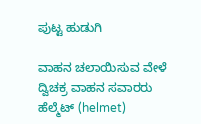ಪುಟ್ಟ ಹುಡುಗಿ

ವಾಹನ ಚಲಾಯಿಸುವ ವೇಳೆ ದ್ವಿಚಕ್ರ ವಾಹನ ಸವಾರರು ಹೆಲ್ಮೆಟ್ (helmet)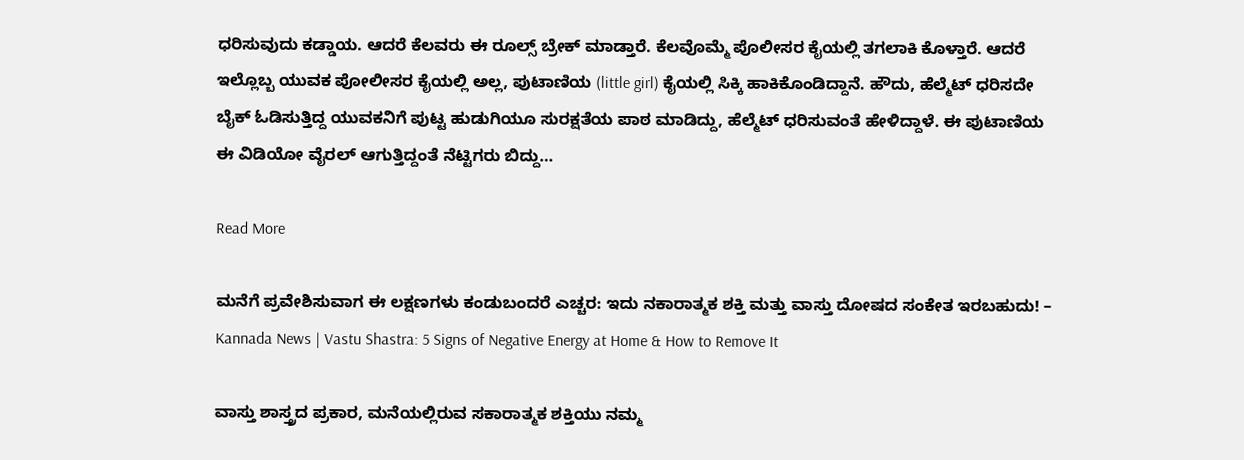ಧರಿಸುವುದು ಕಡ್ಡಾಯ. ಆದರೆ ಕೆಲವರು ಈ ರೂಲ್ಸ್ ಬ್ರೇಕ್ ಮಾಡ್ತಾರೆ. ಕೆಲವೊಮ್ಮೆ ಪೊಲೀಸರ ಕೈಯಲ್ಲಿ ತಗಲಾಕಿ ಕೊಳ್ತಾರೆ. ಆದರೆ ಇಲ್ಲೊಬ್ಬ ಯುವಕ ಪೋಲೀಸರ ಕೈಯಲ್ಲಿ ಅಲ್ಲ, ಪುಟಾಣಿಯ (little girl) ಕೈಯಲ್ಲಿ ಸಿಕ್ಕಿ ಹಾಕಿಕೊಂಡಿದ್ದಾನೆ. ಹೌದು, ಹೆಲ್ಮೆಟ್ ಧರಿಸದೇ ಬೈಕ್ ಓಡಿಸುತ್ತಿದ್ದ ಯುವಕನಿಗೆ ಪುಟ್ಟ ಹುಡುಗಿಯೂ ಸುರಕ್ಷತೆಯ ಪಾಠ ಮಾಡಿದ್ದು, ಹೆಲ್ಮೆಟ್ ಧರಿಸುವಂತೆ ಹೇಳಿದ್ದಾಳೆ. ಈ ಪುಟಾಣಿಯ ಈ ವಿಡಿಯೋ ವೈರಲ್ ಆಗುತ್ತಿದ್ದಂತೆ ನೆಟ್ಟಿಗರು ಬಿದ್ದು…

Read More

ಮನೆಗೆ ಪ್ರವೇಶಿಸುವಾಗ ಈ ಲಕ್ಷಣಗಳು ಕಂಡುಬಂದರೆ ಎಚ್ಚರ: ಇದು ನಕಾರಾತ್ಮಕ ಶಕ್ತಿ ಮತ್ತು ವಾಸ್ತು ದೋಷದ ಸಂಕೇತ ಇರಬಹುದು! – Kannada News | Vastu Shastra: 5 Signs of Negative Energy at Home & How to Remove It

ವಾಸ್ತು ಶಾಸ್ತ್ರದ ಪ್ರಕಾರ, ಮನೆಯಲ್ಲಿರುವ ಸಕಾರಾತ್ಮಕ ಶಕ್ತಿಯು ನಮ್ಮ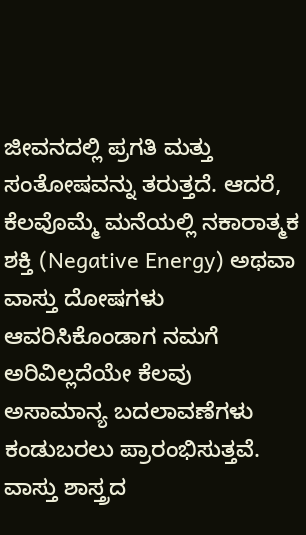ಜೀವನದಲ್ಲಿ ಪ್ರಗತಿ ಮತ್ತು ಸಂತೋಷವನ್ನು ತರುತ್ತದೆ. ಆದರೆ, ಕೆಲವೊಮ್ಮೆ ಮನೆಯಲ್ಲಿ ನಕಾರಾತ್ಮಕ ಶಕ್ತಿ (Negative Energy) ಅಥವಾ ವಾಸ್ತು ದೋಷಗಳು ಆವರಿಸಿಕೊಂಡಾಗ ನಮಗೆ ಅರಿವಿಲ್ಲದೆಯೇ ಕೆಲವು ಅಸಾಮಾನ್ಯ ಬದಲಾವಣೆಗಳು ಕಂಡುಬರಲು ಪ್ರಾರಂಭಿಸುತ್ತವೆ. ವಾಸ್ತು ಶಾಸ್ತ್ರದ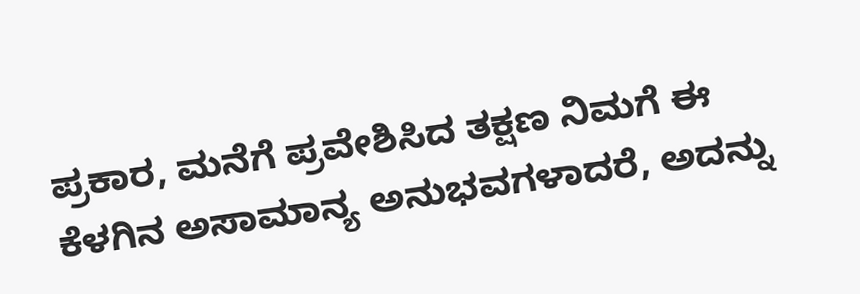ಪ್ರಕಾರ, ಮನೆಗೆ ಪ್ರವೇಶಿಸಿದ ತಕ್ಷಣ ನಿಮಗೆ ಈ ಕೆಳಗಿನ ಅಸಾಮಾನ್ಯ ಅನುಭವಗಳಾದರೆ, ಅದನ್ನು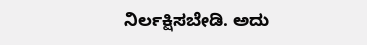ನಿರ್ಲಕ್ಷಿಸಬೇಡಿ. ಅದು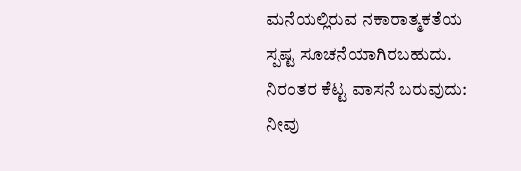ಮನೆಯಲ್ಲಿರುವ ನಕಾರಾತ್ಮಕತೆಯ ಸ್ಪಷ್ಟ ಸೂಚನೆಯಾಗಿರಬಹುದು. ನಿರಂತರ ಕೆಟ್ಟ ವಾಸನೆ ಬರುವುದು: ನೀವು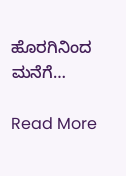ಹೊರಗಿನಿಂದ ಮನೆಗೆ…

Read More